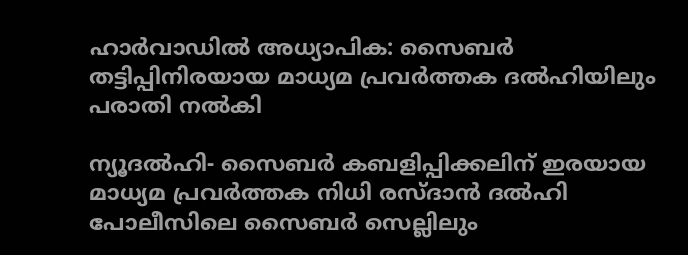ഹാര്‍വാഡില്‍ അധ്യാപിക: സൈബര്‍ തട്ടിപ്പിനിരയായ മാധ്യമ പ്രവര്‍ത്തക ദല്‍ഹിയിലും പരാതി നല്‍കി

ന്യൂദല്‍ഹി- സൈബര്‍ കബളിപ്പിക്കലിന് ഇരയായ മാധ്യമ പ്രവര്‍ത്തക നിധി രസ്ദാന്‍ ദല്‍ഹി പോലീസിലെ സൈബര്‍ സെല്ലിലും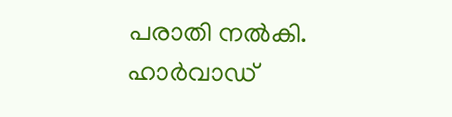പരാതി നല്‍കി. ഹാര്‍വാഡ്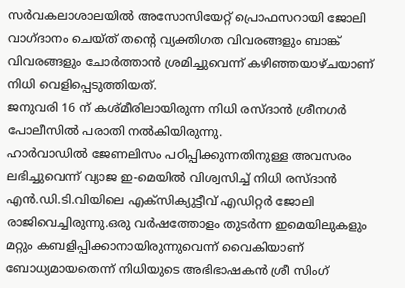സര്‍വകലാശാലയില്‍ അസോസിയേറ്റ് പ്രൊഫസറായി ജോലി വാഗ്ദാനം ചെയ്ത് തന്റെ വ്യക്തിഗത വിവരങ്ങളും ബാങ്ക് വിവരങ്ങളും ചോര്‍ത്താന്‍ ശ്രമിച്ചുവെന്ന് കഴിഞ്ഞയാഴ്ചയാണ് നിധി വെളിപ്പെടുത്തിയത്.
ജനുവരി 16 ന് കശ്മീരിലായിരുന്ന നിധി രസ്ദാന്‍ ശ്രീനഗര്‍ പോലീസില്‍ പരാതി നല്‍കിയിരുന്നു.
ഹാര്‍വാഡില്‍ ജേണലിസം പഠിപ്പിക്കുന്നതിനുള്ള അവസരം ലഭിച്ചുവെന്ന് വ്യാജ ഇ-മെയില്‍ വിശ്വസിച്ച് നിധി രസ്ദാന്‍ എന്‍.ഡി.ടി.വിയിലെ എക്‌സിക്യുട്ടീവ് എഡിറ്റര്‍ ജോലി രാജിവെച്ചിരുന്നു.ഒരു വര്‍ഷത്തോളം തുടര്‍ന്ന ഇമെയിലുകളും മറ്റും കബളിപ്പിക്കാനായിരുന്നുവെന്ന് വൈകിയാണ് ബോധ്യമായതെന്ന് നിധിയുടെ അഭിഭാഷകന്‍ ശ്രീ സിംഗ്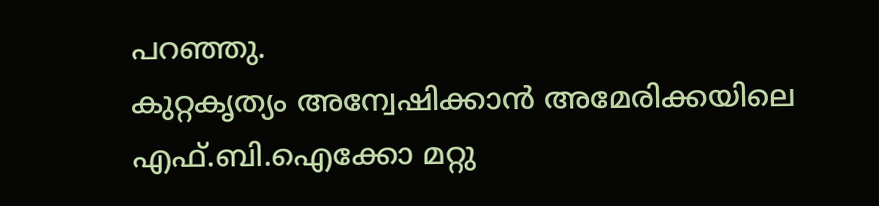പറഞ്ഞു.
കുറ്റകൃത്യം അന്വേഷിക്കാന്‍ അമേരിക്കയിലെ എഫ്.ബി.ഐക്കോ മറ്റു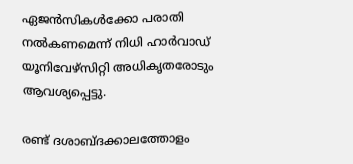ഏജന്‍സികള്‍ക്കോ പരാതി നല്‍കണമെന്ന് നിധി ഹാര്‍വാഡ് യൂനിവേഴ്‌സിറ്റി അധികൃതരോടും ആവശ്യപ്പെട്ടു.

രണ്ട് ദശാബ്ദക്കാലത്തോളം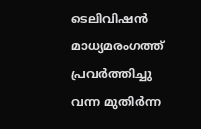ടെലിവിഷന്‍ മാധ്യമരംഗത്ത് പ്രവര്‍ത്തിച്ചു വന്ന മുതിര്‍ന്ന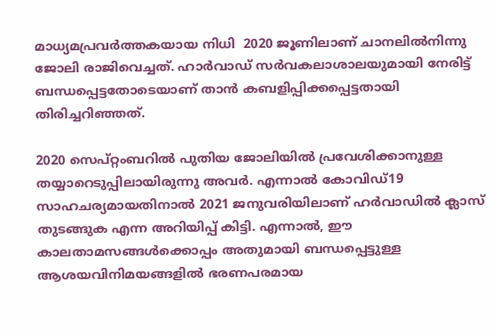മാധ്യമപ്രവര്‍ത്തകയായ നിധി  2020 ജൂണിലാണ് ചാനലില്‍നിന്നു ജോലി രാജിവെച്ചത്. ഹാര്‍വാഡ് സര്‍വകലാശാലയുമായി നേരിട്ട് ബന്ധപ്പെട്ടതോടെയാണ് താന്‍ കബളിപ്പിക്കപ്പെട്ടതായി തിരിച്ചറിഞ്ഞത്.

2020 സെപ്റ്റംബറില്‍ പുതിയ ജോലിയില്‍ പ്രവേശിക്കാനുള്ള തയ്യാറെടുപ്പിലായിരുന്നു അവര്‍. എന്നാല്‍ കോവിഡ്19 സാഹചര്യമായതിനാല്‍ 2021 ജനുവരിയിലാണ് ഹര്‍വാഡില്‍ ക്ലാസ് തുടങ്ങുക എന്ന അറിയിപ്പ് കിട്ടി. എന്നാല്‍, ഈ കാലതാമസങ്ങള്‍ക്കൊപ്പം അതുമായി ബന്ധപ്പെട്ടുള്ള ആശയവിനിമയങ്ങളില്‍ ഭരണപരമായ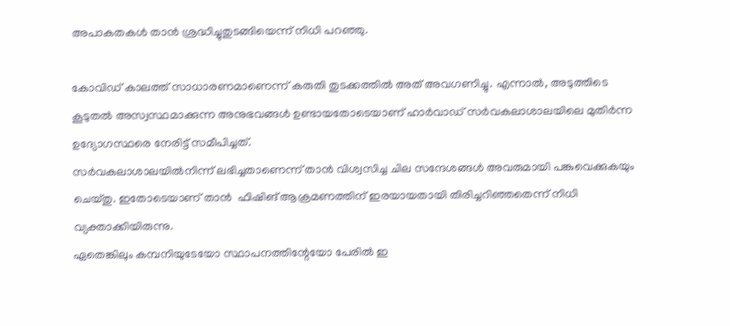അപാകതകള്‍ താന്‍ ശ്രദ്ധിച്ചുതുടങ്ങിയെന്ന് നിധി പറഞ്ഞു.

കോവിഡ് കാലത്ത് സാധാരണമാണെന്ന് കരുതി തുടക്കത്തില്‍ അത് അവഗണിച്ചു. എന്നാല്‍, അടുത്തിടെ കൂടുതല്‍ അസ്വസ്ഥമാക്കുന്ന അനുഭവങ്ങള്‍ ഉണ്ടായതോടെയാണ് ഹാര്‍വാഡ് സര്‍വകലാശാലയിലെ മുതിര്‍ന്ന ഉദ്യോഗസ്ഥരെ നേരിട്ട് സമീപിച്ചത്.
സര്‍വകലാശാലയില്‍നിന്ന് ലഭിച്ചതാണെന്ന് താന്‍ വിശ്വസിച്ച ചില സന്ദേശങ്ങള്‍ അവരുമായി പങ്കുവെക്കുകയും ചെയ്തു. ഇതോടെയാണ് താന്‍  ഫിഷിങ് ആക്രമണത്തിന് ഇരയായതായി തിരിച്ചറിഞ്ഞതെന്ന് നിധി വ്യക്താക്കിയിരുന്നു.
ഏതെങ്കിലും കമ്പനിയുടേയോ സ്ഥാപനത്തിന്റേയോ പേരില്‍ ഇ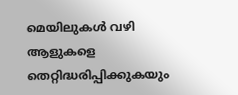മെയിലുകള്‍ വഴി ആളുകളെ തെറ്റിദ്ധരിപ്പിക്കുകയും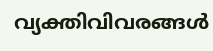വ്യക്തിവിവരങ്ങള്‍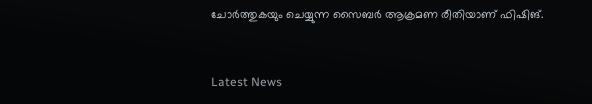ചോര്‍ത്തുകയും ചെയ്യുന്ന സൈബര്‍ ആക്രമണ രീതിയാണ് ഫിഷിങ്.



Latest News